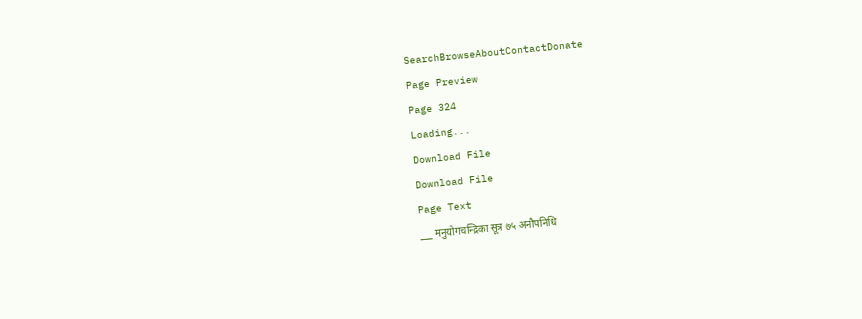SearchBrowseAboutContactDonate
Page Preview
Page 324
Loading...
Download File
Download File
Page Text
___ मनुयोगचन्द्रिका सूत्र ७५ अनौपनिधि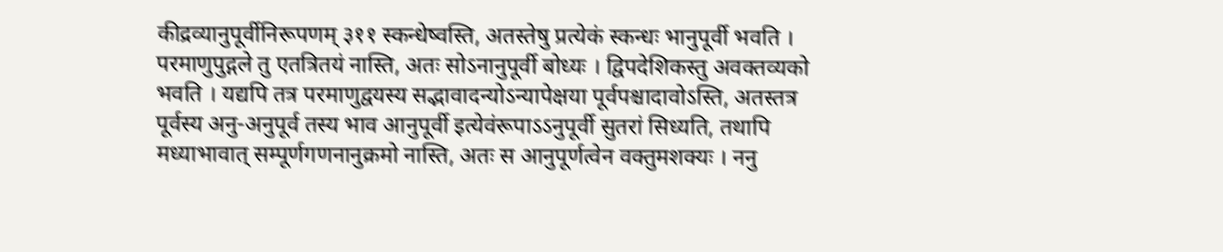कीद्रव्यानुपूर्वीनिरूपणम् ३११ स्कन्धेष्वस्ति, अतस्तेषु प्रत्येकं स्कन्धः भानुपूर्वी भवति । परमाणुपुद्गले तु एतत्रितयं नास्ति, अतः सोऽनानुपूर्वी बोध्यः । द्विपदेशिकस्तु अवक्तव्यको भवति । यद्यपि तत्र परमाणुद्वयस्य सद्भावादन्योऽन्यापेक्षया पूर्वपश्चादावोऽस्ति, अतस्तत्र पूर्वस्य अनु-अनुपूर्व तस्य भाव आनुपूर्वी इत्येवंरूपाऽऽनुपूर्वी सुतरां सिध्यति, तथापि मध्याभावात् सम्पूर्णगणनानुक्रमो नास्ति, अतः स आनुपूर्णत्वेन वक्तुमशक्यः । ननु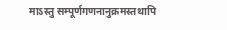माऽस्तु सम्पूर्णगणनानुक्रमस्तथापि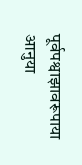पूर्वपश्वाझावरूपाया आनुया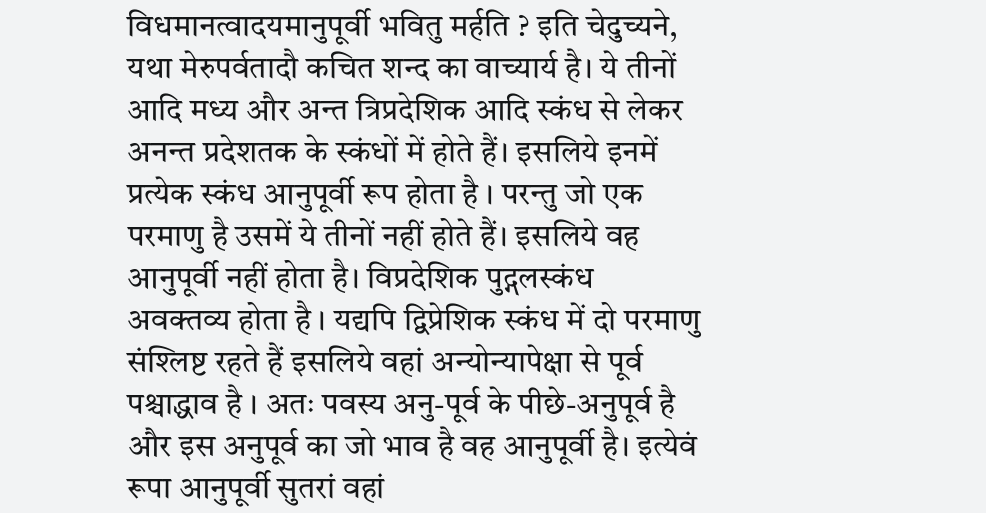विधमानत्वादयमानुपूर्वी भवितु मर्हति ? इति चेदुच्यने, यथा मेरुपर्वतादौ कचित शन्द का वाच्यार्य है। ये तीनों आदि मध्य और अन्त त्रिप्रदेशिक आदि स्कंध से लेकर अनन्त प्रदेशतक के स्कंधों में होते हैं। इसलिये इनमें प्रत्येक स्कंध आनुपूर्वी रूप होता है । परन्तु जो एक परमाणु है उसमें ये तीनों नहीं होते हैं। इसलिये वह आनुपूर्वी नहीं होता है। विप्रदेशिक पुद्गलस्कंध अवक्तव्य होता है । यद्यपि द्विप्रेशिक स्कंध में दो परमाणु संश्लिष्ट रहते हैं इसलिये वहां अन्योन्यापेक्षा से पूर्व पश्चाद्धाव है । अतः पवस्य अनु-पूर्व के पीछे-अनुपूर्व है और इस अनुपूर्व का जो भाव है वह आनुपूर्वी है। इत्येवं रूपा आनुपूर्वी सुतरां वहां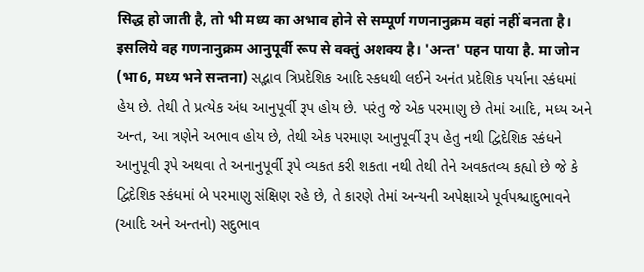सिद्ध हो जाती है, तो भी मध्य का अभाव होने से सम्पूर्ण गणनानुक्रम वहां नहीं बनता है। इसलिये वह गणनानुक्रम आनुपूर्वी रूप से वक्तुं अशक्य है। 'अन्त' पहन पाया है. मा जोन (भा6, मध्य भने सन्तना) સદ્ભાવ ત્રિપ્રદેશિક આદિ સ્કધથી લઈને અનંત પ્રદેશિક પર્યાના સ્કંધમાં હેય છે. તેથી તે પ્રત્યેક અંધ આનુપૂર્વી રૂપ હોય છે. પરંતુ જે એક પરમાણુ છે તેમાં આદિ, મધ્ય અને અન્ત, આ ત્રણેને અભાવ હોય છે, તેથી એક પરમાણ આનુપૂર્વી રૂપ હેતુ નથી દ્વિદેશિક સ્કંધને આનુપૂવી રૂપે અથવા તે અનાનુપૂર્વી રૂપે વ્યકત કરી શકતા નથી તેથી તેને અવકતવ્ય કહ્યો છે જે કે દ્વિદેશિક સ્કંધમાં બે પરમાણુ સંક્ષિણ રહે છે, તે કારણે તેમાં અન્યની અપેક્ષાએ પૂર્વપશ્ચાદુભાવને (આદિ અને અન્તનો) સદુભાવ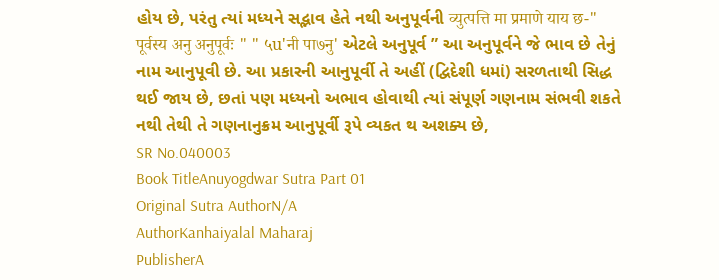હોય છે, પરંતુ ત્યાં મધ્યને સદ્ભાવ હેતે નથી અનુપૂર્વની व्युत्पत्ति मा प्रमाणे याय छ-" पूर्वस्य अनु अनुपूर्वः " " ५u'नी पा७नु' એટલે અનુપૂર્વ ” આ અનુપૂર્વને જે ભાવ છે તેનું નામ આનુપૂવી છે. આ પ્રકારની આનુપૂર્વી તે અહીં (દ્વિદેશી ધમાં) સરળતાથી સિદ્ધ થઈ જાય છે, છતાં પણ મધ્યનો અભાવ હોવાથી ત્યાં સંપૂર્ણ ગણનામ સંભવી શકતે નથી તેથી તે ગણનાનુક્રમ આનુપૂર્વી રૂપે વ્યકત થ અશક્ય છે,
SR No.040003
Book TitleAnuyogdwar Sutra Part 01
Original Sutra AuthorN/A
AuthorKanhaiyalal Maharaj
PublisherA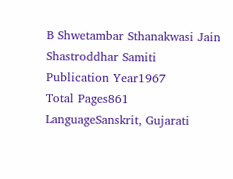B Shwetambar Sthanakwasi Jain Shastroddhar Samiti
Publication Year1967
Total Pages861
LanguageSanskrit, Gujarati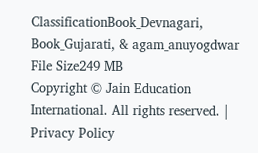ClassificationBook_Devnagari, Book_Gujarati, & agam_anuyogdwar
File Size249 MB
Copyright © Jain Education International. All rights reserved. | Privacy Policy